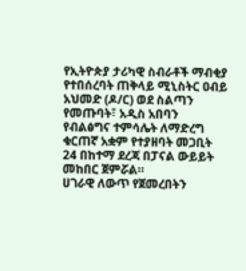የኢትዮጵያ ታሪካዊ ስብራቶች ማብቂያ የተበሰረባት ጠቅላይ ሚኒስትር ዐብይ አህመድ (ዶ/ር) ወደ ስልጣን የመጡባት፣ አዲስ አበባን የብልፅግና ተምሳሌት ለማድረግ ቁርጠኛ አቋም የተያዘባት መጋቢት 24 በከተማ ደረጃ በፓናል ውይይት መከበር ጀምሯል።
ሀገራዊ ለውጥ የጀመረበትን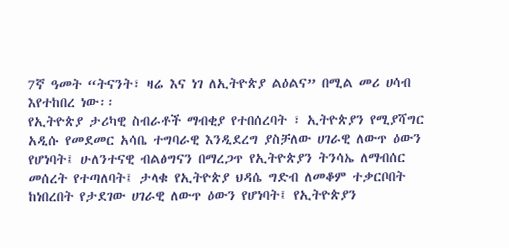7ኛ ዓመት “ትናንት፣ ዛሬ እና ነገ ለኢትዮጵያ ልዕልና” በሚል መሪ ሀሳብ እየተከበረ ነው፡፡
የኢትዮጵያ ታሪካዊ ስብራቶች ማብቂያ የተበሰረባት ፣ ኢትዮጵያን የሚያሻግር አዲሱ የመደመር አሳቤ ተግባራዊ እንዲደረግ ያስቻለው ሀገራዊ ለውጥ ዕውን የሆነባት፤ ሁለንተናዊ ብልፅግናን በማረጋጥ የኢትዮጵያን ትንሳኤ ለማብሰር መሰረት የተጣለባት፤ ታላቁ የኢትዮጵያ ህዳሴ ግድብ ለመቆም ተቃርቦበት ከነበረበት የታደገው ሀገራዊ ለውጥ ዕውን የሆነባት፤ የኢትዮጵያን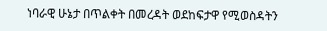ነባራዊ ሁኔታ በጥልቀት በመረዳት ወደከፍታዋ የሚወስዳትን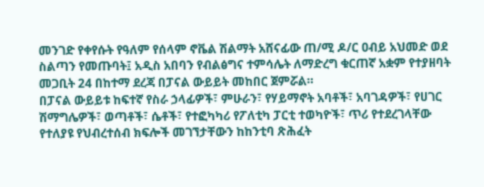መንገድ የቀየሱት የዓለም የሰላም ኖቬል ሽልማት አሸናፊው ጠ/ሚ ዶ/ር ዐብይ አህመድ ወደ ስልጣን የመጡባት፤ አዲስ አበባን የብልፅግና ተምሳሌት ለማድረግ ቁርጠኛ አቋም የተያዘባት መጋቢት 24 በከተማ ደረጃ በፓናል ውይይት መከበር ጀምሯል።
በፓናል ውይይቱ ከፍተኛ የስራ ኃላፊዎች፣ ምሁራን፣ የሃይማኖት አባቶች፣ አባገዳዎች፣ የሀገር ሽማግሌዎች፣ ወጣቶች፣ ሴቶች፣ የተፎካካሪ የፖለቲካ ፓርቲ ተወካዮች፣ ጥሪ የተደረገላቸው የተለያዩ የህብረተሰብ ክፍሎች መገኘታቸውን ከከንቲባ ጽሕፈት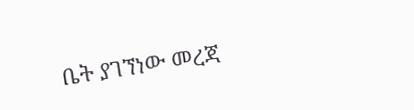ቤት ያገኘነው መረጃ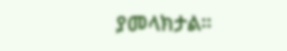ያመላክታል።